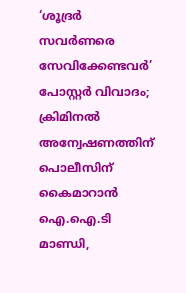‘ശൂദ്രർ സവർണരെ സേവിക്കേണ്ടവർ’ പോസ്റ്റർ വിവാദം; ക്രിമിനൽ അന്വേഷണത്തിന് പൊലീസിന് കൈമാറാൻ ഐ.ഐ.ടി മാണ്ഡി,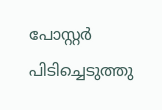പോസ്റ്റർ പിടിച്ചെടുത്തു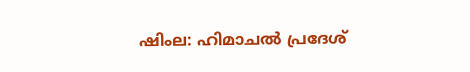ഷിംല: ഹിമാചല്‍ പ്രദേശ്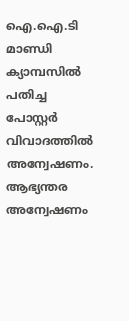ഐ.ഐ.ടി മാണ്ഡി ക്യാമ്പസില്‍ പതിച്ച പോസ്റ്റര്‍ വിവാദത്തില്‍ അന്വേഷണം. ആഭ്യന്തര അന്വേഷണം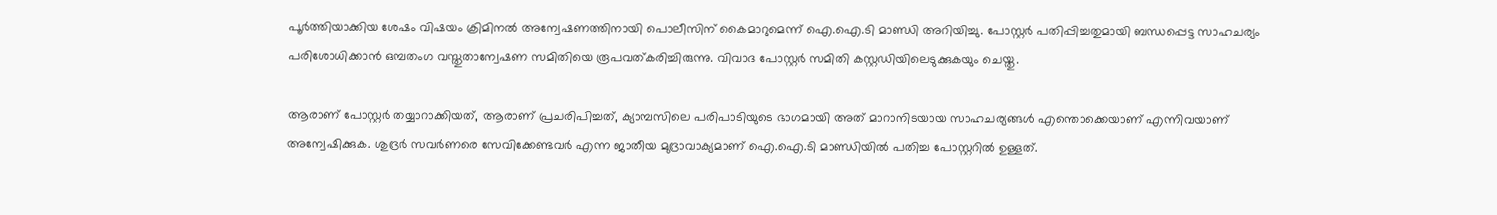പൂർത്തിയാക്കിയ ശേഷം വിഷയം ക്രിമിനൽ അന്വേഷണത്തിനായി പൊലീസിന് കൈമാറുമെന്ന് ഐ.ഐ.ടി മാണ്ഡി അറിയിച്ചു. പോസ്റ്റർ പതിപ്പിച്ചതുമായി ബന്ധപ്പെട്ട സാഹചര്യം പരിശോധിക്കാൻ ഒമ്പതംഗ വസ്തുതാന്വേഷണ സമിതിയെ രൂപവത്കരിച്ചിരുന്നു. വിവാദ പോസ്റ്റർ സമിതി കസ്റ്റഡിയിലെടുക്കുകയും ചെയ്തു.

ആരാണ് പോസ്റ്റര്‍ തയ്യാറാക്കിയത്, ആരാണ് പ്രചരിപിച്ചത്, ക്യാമ്പസിലെ പരിപാടിയുടെ ഭാഗമായി അത് മാറാനിടയായ സാഹചര്യങ്ങള്‍ എന്തൊക്കെയാണ് എന്നിവയാണ് അന്വേഷിക്കുക. ശുദ്രര്‍ സവര്‍ണരെ സേവിക്കേണ്ടവര്‍ എന്ന ജാതീയ മുദ്രാവാക്യമാണ് ഐ.ഐ.ടി മാണ്ഡിയിൽ പതിച്ച പോസ്റ്ററില്‍ ഉള്ളത്.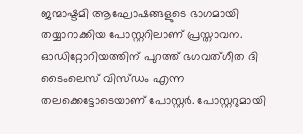ജന്മാഷ്ടമി ആഘോഷങ്ങളുടെ ഭാഗമായി തയ്യാറാക്കിയ പോസ്റ്ററിലാണ് പ്രസ്താവന. ഓഡിറ്റോറിയത്തിന് പുറത്ത് ഭഗവത്ഗീത ദി ടൈംലെസ് വിസ്ഡം എന്ന തലക്കെട്ടോടെയാണ് പോസ്റ്റര്‍. പോസ്റ്ററുമായി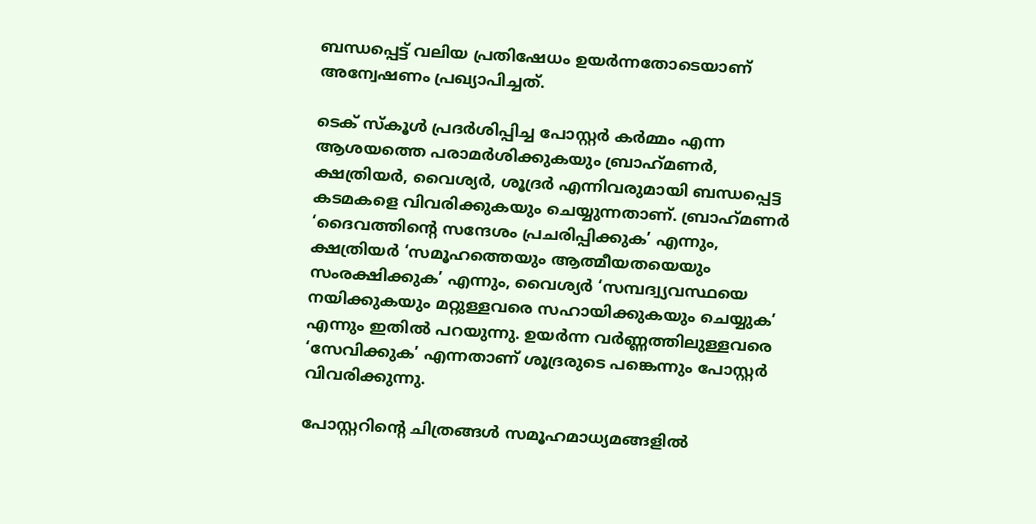ബന്ധപ്പെട്ട് വലിയ പ്രതിഷേധം ഉയർന്നതോടെയാണ് അന്വേഷണം പ്രഖ്യാപിച്ചത്.

ടെക് സ്‌കൂള്‍ പ്രദര്‍ശിപ്പിച്ച പോസ്റ്റര്‍ കര്‍മ്മം എന്ന ആശയത്തെ പരാമര്‍ശിക്കുകയും ബ്രാഹ്‌മണര്‍, ക്ഷത്രിയര്‍, വൈശ്യര്‍, ശൂദ്രര്‍ എന്നിവരുമായി ബന്ധപ്പെട്ട കടമകളെ വിവരിക്കുകയും ചെയ്യുന്നതാണ്. ബ്രാഹ്‌മണര്‍ ‘ദൈവത്തിന്റെ സന്ദേശം പ്രചരിപ്പിക്കുക’ എന്നും, ക്ഷത്രിയര്‍ ‘സമൂഹത്തെയും ആത്മീയതയെയും സംരക്ഷിക്കുക’ എന്നും, വൈശ്യര്‍ ‘സമ്പദ്വ്യവസ്ഥയെ നയിക്കുകയും മറ്റുള്ളവരെ സഹായിക്കുകയും ചെയ്യുക’ എന്നും ഇതില്‍ പറയുന്നു. ഉയര്‍ന്ന വര്‍ണ്ണത്തിലുള്ളവരെ ‘സേവിക്കുക’ എന്നതാണ് ശൂദ്രരുടെ പങ്കെന്നും പോസ്റ്റർ വിവരിക്കുന്നു.

പോസ്റ്ററിന്റെ ചിത്രങ്ങൾ സമൂഹമാധ്യമങ്ങളിൽ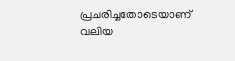പ്രചരിച്ചതോടെയാണ് വലിയ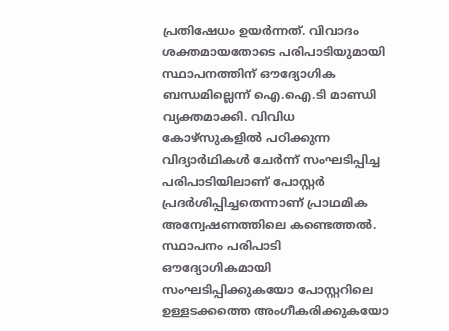പ്രതിഷേധം ഉയർന്നത്. വിവാദം ശക്തമായതോടെ പരിപാടിയുമായി സ്ഥാപനത്തിന് ഔദ്യോഗിക ബന്ധമില്ലെന്ന് ഐ.ഐ.ടി മാണ്ഡി വ്യക്തമാക്കി. വിവിധ കോഴ്സുകളിൽ പഠിക്കുന്ന വിദ്യാർഥികൾ ചേർന്ന് സംഘടിപ്പിച്ച പരിപാടിയിലാണ് പോസ്റ്റർ പ്രദർശിപ്പിച്ചതെന്നാണ് പ്രാഥമിക അന്വേഷണത്തിലെ കണ്ടെത്തൽ. സ്ഥാപനം പരിപാടി ഔദ്യോഗികമായി സംഘടിപ്പിക്കുകയോ പോസ്റ്ററിലെ ഉള്ളടക്കത്തെ അംഗീകരിക്കുകയോ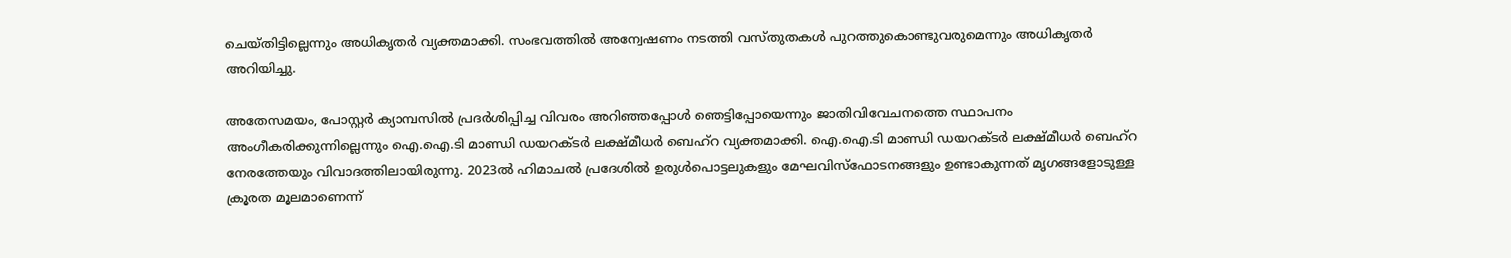ചെയ്തിട്ടില്ലെന്നും അധികൃതർ വ്യക്തമാക്കി. സംഭവത്തിൽ അന്വേഷണം നടത്തി വസ്തുതകൾ പുറത്തുകൊണ്ടുവരുമെന്നും അധികൃതർ അറിയിച്ചു.

അതേസമയം, പോസ്റ്റർ ക്യാമ്പസിൽ പ്രദർശിപ്പിച്ച വിവരം അറിഞ്ഞപ്പോൾ ഞെട്ടിപ്പോയെന്നും ജാതിവിവേചനത്തെ സ്ഥാപനം അംഗീകരിക്കുന്നില്ലെന്നും ഐ.ഐ.ടി മാണ്ഡി ഡയറക്ടർ ലക്ഷ്മീധർ ബെഹ്റ വ്യക്തമാക്കി. ഐ.ഐ.ടി മാണ്ഡി ഡയറക്ടർ ലക്ഷ്മീധർ ബെഹ്റ നേരത്തേയും വിവാദത്തിലായിരുന്നു. 2023ല്‍ ഹിമാചല്‍ പ്രദേശില്‍ ഉരുള്‍പൊട്ടലുകളും മേഘവിസ്‌ഫോടനങ്ങളും ഉണ്ടാകുന്നത് മൃഗങ്ങളോടുള്ള ക്രൂരത മൂലമാണെന്ന്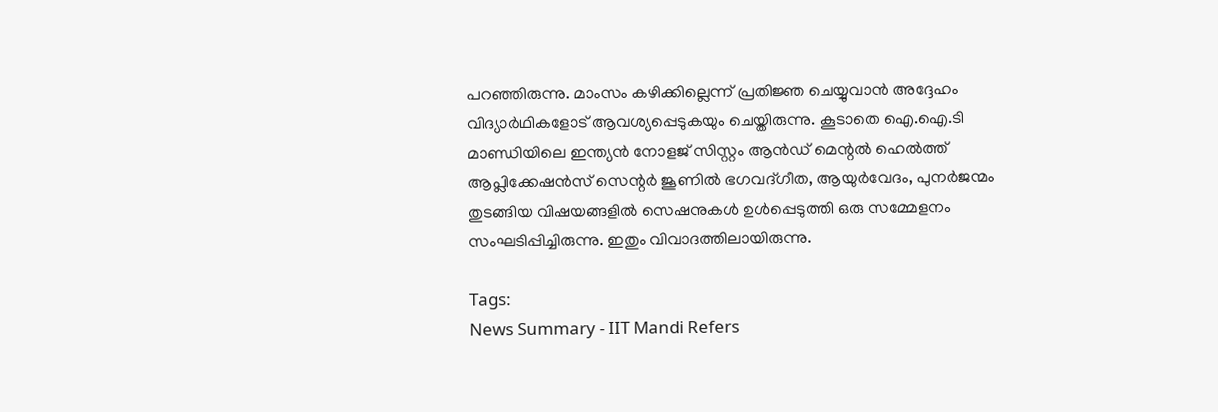പറഞ്ഞിരുന്നു. മാംസം കഴിക്കില്ലെന്ന് പ്രതിജ്ഞ ചെയ്യുവാന്‍ അദ്ദേഹം വിദ്യാർഥികളോട് ആവശ്യപ്പെടുകയും ചെയ്തിരുന്നു. കൂടാതെ ഐ.ഐ.ടി മാണ്ഡിയിലെ ഇന്ത്യന്‍ നോളജ് സിസ്റ്റം ആന്‍ഡ് മെന്റല്‍ ഹെല്‍ത്ത് ആപ്ലിക്കേഷന്‍സ് സെന്റര്‍ ജൂണില്‍ ഭഗവദ്ഗീത, ആയുര്‍വേദം, പുനര്‍ജന്മം തുടങ്ങിയ വിഷയങ്ങളില്‍ സെഷനുകള്‍ ഉള്‍പ്പെടുത്തി ഒരു സമ്മേളനം സംഘടിപ്പിച്ചിരുന്നു. ഇതും വിവാദത്തിലായിരുന്നു.

Tags:
News Summary - IIT Mandi Refers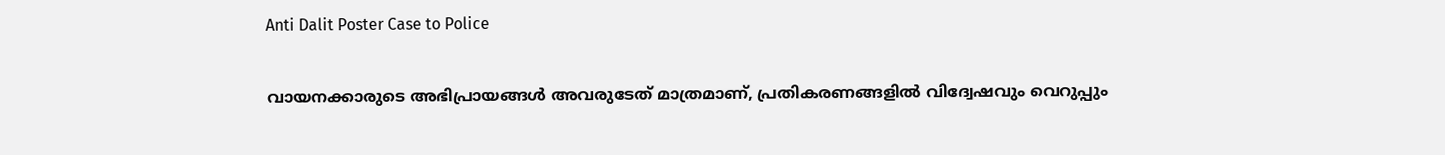Anti Dalit Poster Case to Police

വായനക്കാരുടെ അഭിപ്രായങ്ങള്‍ അവരുടേത് മാത്രമാണ്, പ്രതികരണങ്ങളിൽ വിദ്വേഷവും വെറുപ്പും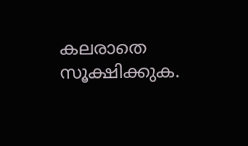കലരാതെ സൂക്ഷിക്കുക.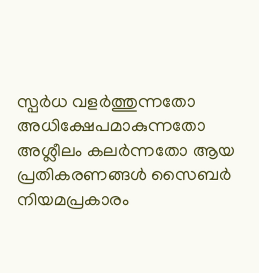സ്പർധ വളർത്തുന്നതോ അധിക്ഷേപമാകുന്നതോ അശ്ലീലം കലർന്നതോ ആയ പ്രതികരണങ്ങൾ സൈബർ നിയമപ്രകാരം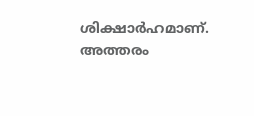ശിക്ഷാർഹമാണ്. അത്തരം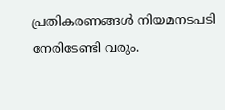പ്രതികരണങ്ങൾ നിയമനടപടി നേരിടേണ്ടി വരും.